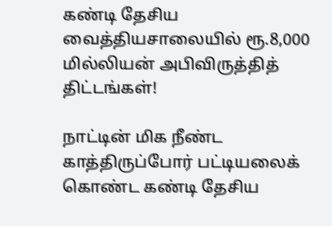கண்டி தேசிய வைத்தியசாலையில் ரூ.8,000 மில்லியன் அபிவிருத்தித் திட்டங்கள்!

நாட்டின் மிக நீண்ட காத்திருப்போர் பட்டியலைக் கொண்ட கண்டி தேசிய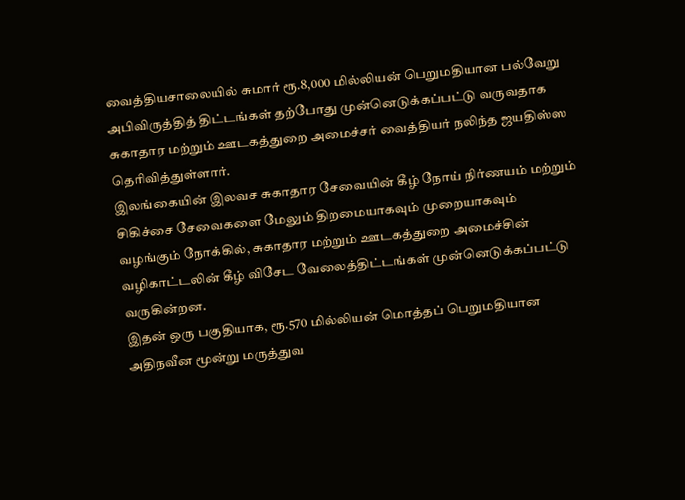வைத்தியசாலையில் சுமார் ரூ.8,000 மில்லியன் பெறுமதியான பல்வேறு அபிவிருத்தித் திட்டங்கள் தற்போது முன்னெடுக்கப்பட்டு வருவதாக சுகாதார மற்றும் ஊடகத்துறை அமைச்சர் வைத்தியர் நலிந்த ஜயதிஸ்ஸ தெரிவித்துள்ளார்.
இலங்கையின் இலவச சுகாதார சேவையின் கீழ் நோய் நிர்ணயம் மற்றும் சிகிச்சை சேவைகளை மேலும் திறமையாகவும் முறையாகவும் வழங்கும் நோக்கில், சுகாதார மற்றும் ஊடகத்துறை அமைச்சின் வழிகாட்டலின் கீழ் விசேட வேலைத்திட்டங்கள் முன்னெடுக்கப்பட்டு வருகின்றன.
இதன் ஒரு பகுதியாக, ரூ.570 மில்லியன் மொத்தப் பெறுமதியான அதிநவீன மூன்று மருத்துவ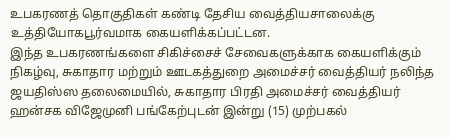உபகரணத் தொகுதிகள் கண்டி தேசிய வைத்தியசாலைக்கு உத்தியோகபூர்வமாக கையளிக்கப்பட்டன.
இந்த உபகரணங்களை சிகிச்சைச் சேவைகளுக்காக கையளிக்கும் நிகழ்வு, சுகாதார மற்றும் ஊடகத்துறை அமைச்சர் வைத்தியர் நலிந்த ஜயதிஸ்ஸ தலைமையில், சுகாதார பிரதி அமைச்சர் வைத்தியர் ஹன்சக விஜேமுனி பங்கேற்புடன் இன்று (15) முற்பகல்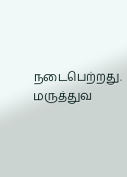நடைபெற்றது.
மருத்துவ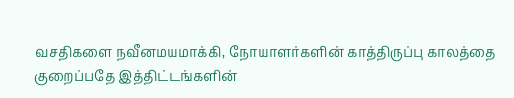வசதிகளை நவீனமயமாக்கி, நோயாளர்களின் காத்திருப்பு காலத்தை குறைப்பதே இத்திட்டங்களின்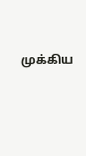முக்கிய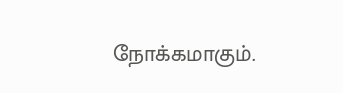நோக்கமாகும்.